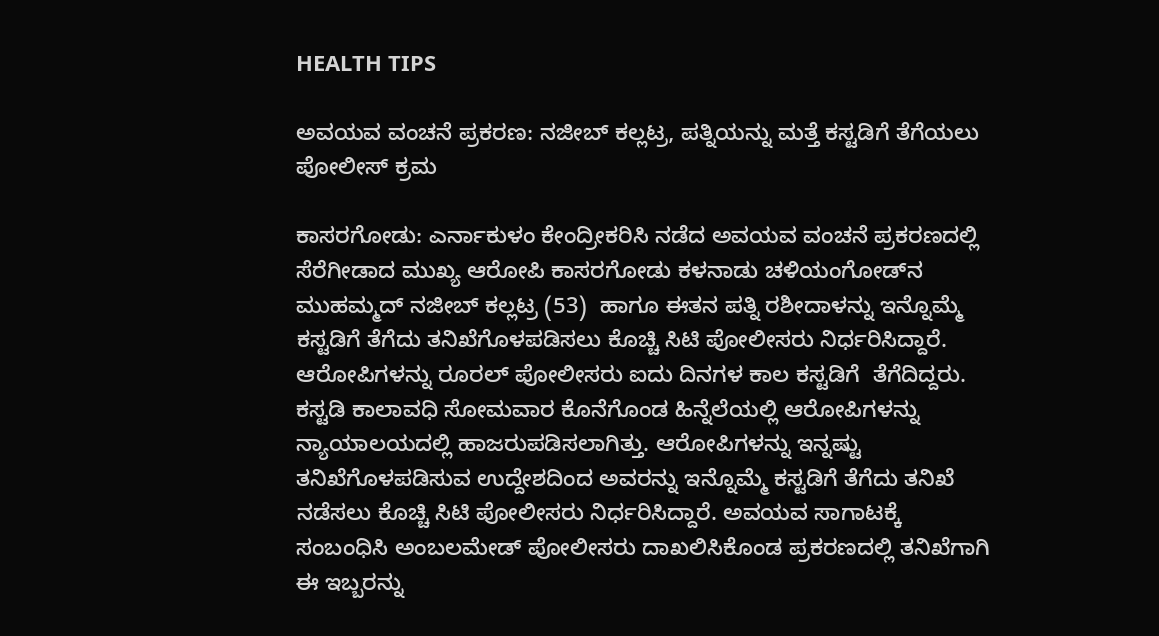HEALTH TIPS

ಅವಯವ ವಂಚನೆ ಪ್ರಕರಣ: ನಜೀಬ್ ಕಲ್ಲಟ್ರ, ಪತ್ನಿಯನ್ನು ಮತ್ತೆ ಕಸ್ಟಡಿಗೆ ತೆಗೆಯಲು ಪೋಲೀಸ್ ಕ್ರಮ

ಕಾಸರಗೋಡು: ಎರ್ನಾಕುಳಂ ಕೇಂದ್ರೀಕರಿಸಿ ನಡೆದ ಅವಯವ ವಂಚನೆ ಪ್ರಕರಣದಲ್ಲಿ ಸೆರೆಗೀಡಾದ ಮುಖ್ಯ ಆರೋಪಿ ಕಾಸರಗೋಡು ಕಳನಾಡು ಚಳಿಯಂಗೋಡ್‍ನ ಮುಹಮ್ಮದ್ ನಜೀಬ್ ಕಲ್ಲಟ್ರ (53)  ಹಾಗೂ ಈತನ ಪತ್ನಿ ರಶೀದಾಳನ್ನು ಇನ್ನೊಮ್ಮೆ ಕಸ್ಟಡಿಗೆ ತೆಗೆದು ತನಿಖೆಗೊಳಪಡಿಸಲು ಕೊಚ್ಚಿ ಸಿಟಿ ಪೋಲೀಸರು ನಿರ್ಧರಿಸಿದ್ದಾರೆ. ಆರೋಪಿಗಳನ್ನು ರೂರಲ್ ಪೋಲೀಸರು ಐದು ದಿನಗಳ ಕಾಲ ಕಸ್ಟಡಿಗೆ  ತೆಗೆದಿದ್ದರು. ಕಸ್ಟಡಿ ಕಾಲಾವಧಿ ಸೋಮವಾರ ಕೊನೆಗೊಂಡ ಹಿನ್ನೆಲೆಯಲ್ಲಿ ಆರೋಪಿಗಳನ್ನು ನ್ಯಾಯಾಲಯದಲ್ಲಿ ಹಾಜರುಪಡಿಸಲಾಗಿತ್ತು. ಆರೋಪಿಗಳನ್ನು ಇನ್ನಷ್ಟು ತನಿಖೆಗೊಳಪಡಿಸುವ ಉದ್ದೇಶದಿಂದ ಅವರನ್ನು ಇನ್ನೊಮ್ಮೆ ಕಸ್ಟಡಿಗೆ ತೆಗೆದು ತನಿಖೆ ನಡೆಸಲು ಕೊಚ್ಚಿ ಸಿಟಿ ಪೋಲೀಸರು ನಿರ್ಧರಿಸಿದ್ದಾರೆ. ಅವಯವ ಸಾಗಾಟಕ್ಕೆ ಸಂಬಂಧಿಸಿ ಅಂಬಲಮೇಡ್ ಪೋಲೀಸರು ದಾಖಲಿಸಿಕೊಂಡ ಪ್ರಕರಣದಲ್ಲಿ ತನಿಖೆಗಾಗಿ ಈ ಇಬ್ಬರನ್ನು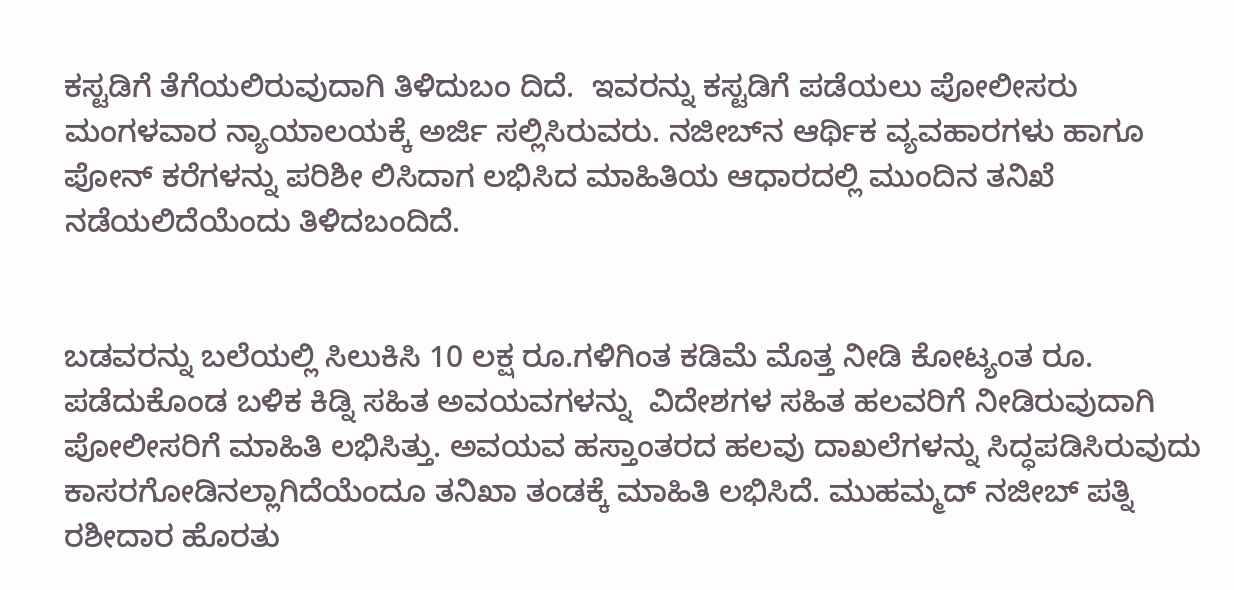ಕಸ್ಟಡಿಗೆ ತೆಗೆಯಲಿರುವುದಾಗಿ ತಿಳಿದುಬಂ ದಿದೆ.  ಇವರನ್ನು ಕಸ್ಟಡಿಗೆ ಪಡೆಯಲು ಪೋಲೀಸರು ಮಂಗಳವಾರ ನ್ಯಾಯಾಲಯಕ್ಕೆ ಅರ್ಜಿ ಸಲ್ಲಿಸಿರುವರು. ನಜೀಬ್‍ನ ಆರ್ಥಿಕ ವ್ಯವಹಾರಗಳು ಹಾಗೂ ಪೋನ್ ಕರೆಗಳನ್ನು ಪರಿಶೀ ಲಿಸಿದಾಗ ಲಭಿಸಿದ ಮಾಹಿತಿಯ ಆಧಾರದಲ್ಲಿ ಮುಂದಿನ ತನಿಖೆ ನಡೆಯಲಿದೆಯೆಂದು ತಿಳಿದಬಂದಿದೆ.


ಬಡವರನ್ನು ಬಲೆಯಲ್ಲಿ ಸಿಲುಕಿಸಿ 10 ಲಕ್ಷ ರೂ.ಗಳಿಗಿಂತ ಕಡಿಮೆ ಮೊತ್ತ ನೀಡಿ ಕೋಟ್ಯಂತ ರೂ. ಪಡೆದುಕೊಂಡ ಬಳಿಕ ಕಿಡ್ನಿ ಸಹಿತ ಅವಯವಗಳನ್ನು  ವಿದೇಶಗಳ ಸಹಿತ ಹಲವರಿಗೆ ನೀಡಿರುವುದಾಗಿ ಪೋಲೀಸರಿಗೆ ಮಾಹಿತಿ ಲಭಿಸಿತ್ತು. ಅವಯವ ಹಸ್ತಾಂತರದ ಹಲವು ದಾಖಲೆಗಳನ್ನು ಸಿದ್ಧಪಡಿಸಿರುವುದು ಕಾಸರಗೋಡಿನಲ್ಲಾಗಿದೆಯೆಂದೂ ತನಿಖಾ ತಂಡಕ್ಕೆ ಮಾಹಿತಿ ಲಭಿಸಿದೆ. ಮುಹಮ್ಮದ್ ನಜೀಬ್ ಪತ್ನಿ ರಶೀದಾರ ಹೊರತು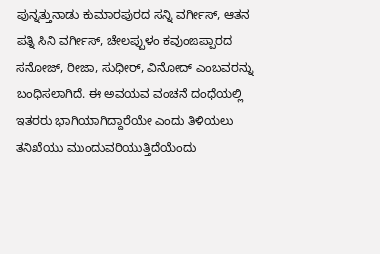ಪುನ್ನತ್ತುನಾಡು ಕುಮಾರಪುರದ ಸನ್ನಿ ವರ್ಗೀಸ್, ಆತನ ಪತ್ನಿ ಸಿನಿ ವರ್ಗೀಸ್, ಚೇಲಪ್ಪುಳಂ ಕವುಂಙಪ್ಪಾರದ ಸನೋಜ್, ರೀಜಾ, ಸುಧೀರ್, ವಿನೋದ್ ಎಂಬವರನ್ನು ಬಂಧಿಸಲಾಗಿದೆ. ಈ ಅವಯವ ವಂಚನೆ ದಂಧೆಯಲ್ಲಿ ಇತರರು ಭಾಗಿಯಾಗಿದ್ದಾರೆಯೇ ಎಂದು ತಿಳಿಯಲು ತನಿಖೆಯು ಮುಂದುವರಿಯುತ್ತಿದೆಯೆಂದು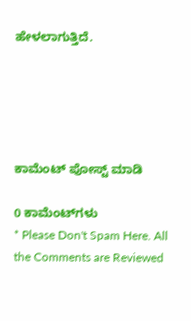ಹೇಳಲಾಗುತ್ತಿದೆ.





ಕಾಮೆಂಟ್‌‌ ಪೋಸ್ಟ್‌ ಮಾಡಿ

0 ಕಾಮೆಂಟ್‌ಗಳು
* Please Don't Spam Here. All the Comments are Reviewed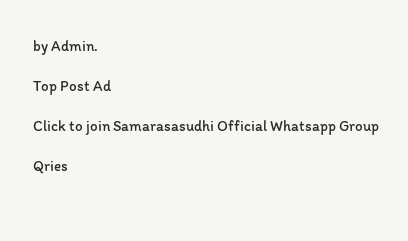by Admin.

Top Post Ad

Click to join Samarasasudhi Official Whatsapp Group

Qries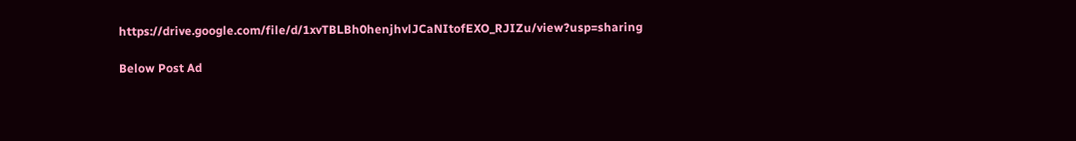https://drive.google.com/file/d/1xvTBLBh0henjhvlJCaNItofEXO_RJIZu/view?usp=sharing

Below Post Ad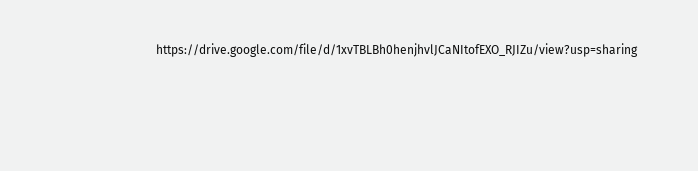https://drive.google.com/file/d/1xvTBLBh0henjhvlJCaNItofEXO_RJIZu/view?usp=sharing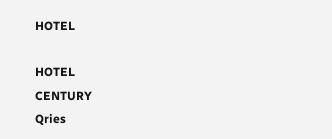HOTEL

HOTEL
CENTURY
Qries